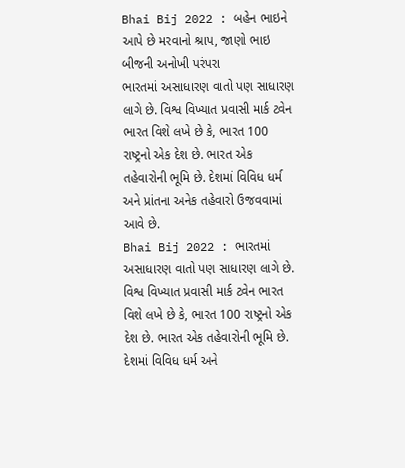Bhai Bij 2022 : બહેન ભાઇને આપે છે મરવાનો શ્રાપ, જાણો ભાઇ બીજની અનોખી પરંપરા
ભારતમાં અસાધારણ વાતો પણ સાધારણ લાગે છે. વિશ્વ વિખ્યાત પ્રવાસી માર્ક ટ્વેન ભારત વિશે લખે છે કે, ભારત 100 રાષ્ટ્રનો એક દેશ છે. ભારત એક તહેવારોની ભૂમિ છે. દેશમાં વિવિધ ધર્મ અને પ્રાંતના અનેક તહેવારો ઉજવવામાં આવે છે.
Bhai Bij 2022 : ભારતમાં અસાધારણ વાતો પણ સાધારણ લાગે છે. વિશ્વ વિખ્યાત પ્રવાસી માર્ક ટ્વેન ભારત વિશે લખે છે કે, ભારત 100 રાષ્ટ્રનો એક દેશ છે. ભારત એક તહેવારોની ભૂમિ છે. દેશમાં વિવિધ ધર્મ અને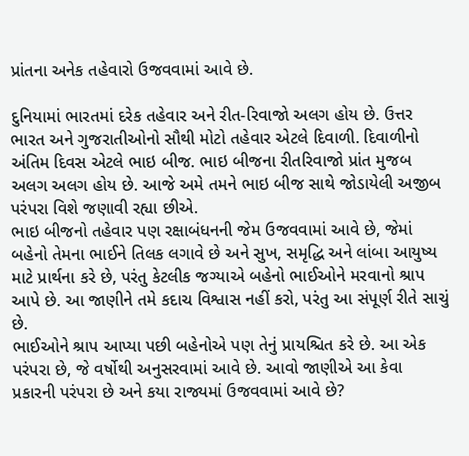પ્રાંતના અનેક તહેવારો ઉજવવામાં આવે છે.

દુનિયામાં ભારતમાં દરેક તહેવાર અને રીત-રિવાજો અલગ હોય છે. ઉત્તર ભારત અને ગુજરાતીઓનો સૌથી મોટો તહેવાર એટલે દિવાળી. દિવાળીનો અંતિમ દિવસ એટલે ભાઇ બીજ. ભાઇ બીજના રીતરિવાજો પ્રાંત મુજબ અલગ અલગ હોય છે. આજે અમે તમને ભાઇ બીજ સાથે જોડાયેલી અજીબ પરંપરા વિશે જણાવી રહ્યા છીએ.
ભાઇ બીજનો તહેવાર પણ રક્ષાબંધનની જેમ ઉજવવામાં આવે છે, જેમાં બહેનો તેમના ભાઈને તિલક લગાવે છે અને સુખ, સમૃદ્ધિ અને લાંબા આયુષ્ય માટે પ્રાર્થના કરે છે, પરંતુ કેટલીક જગ્યાએ બહેનો ભાઈઓને મરવાનો શ્રાપ આપે છે. આ જાણીને તમે કદાચ વિશ્વાસ નહીં કરો, પરંતુ આ સંપૂર્ણ રીતે સાચું છે.
ભાઈઓને શ્રાપ આપ્યા પછી બહેનોએ પણ તેનું પ્રાયશ્ચિત કરે છે. આ એક પરંપરા છે, જે વર્ષોથી અનુસરવામાં આવે છે. આવો જાણીએ આ કેવા પ્રકારની પરંપરા છે અને કયા રાજ્યમાં ઉજવવામાં આવે છે?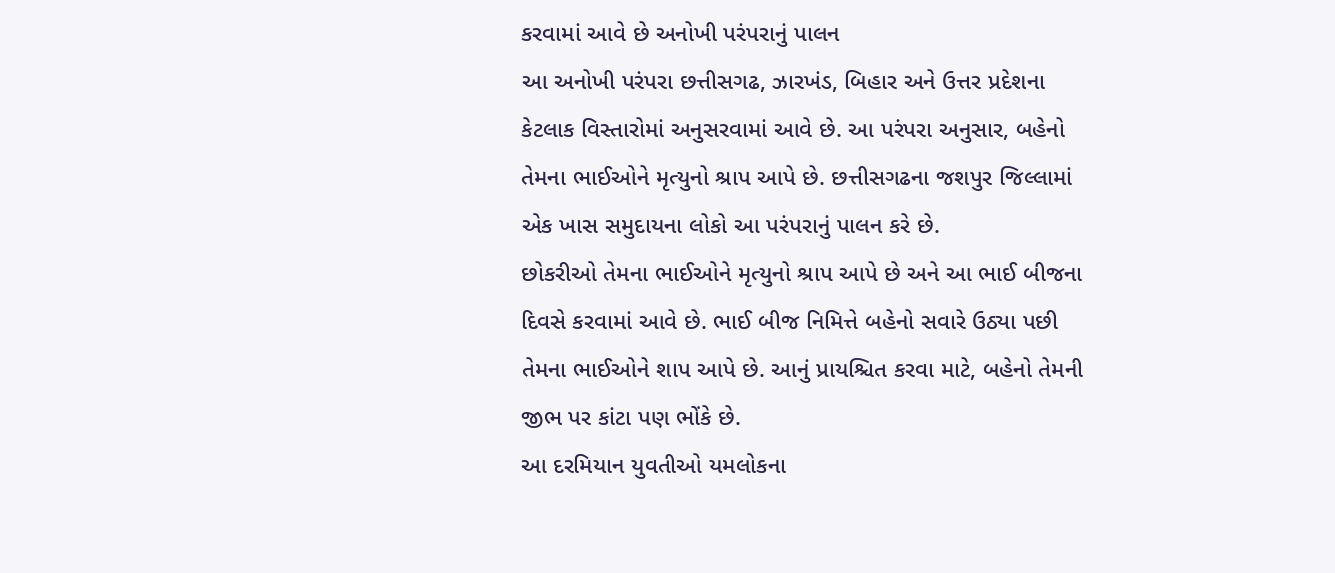કરવામાં આવે છે અનોખી પરંપરાનું પાલન
આ અનોખી પરંપરા છત્તીસગઢ, ઝારખંડ, બિહાર અને ઉત્તર પ્રદેશના કેટલાક વિસ્તારોમાં અનુસરવામાં આવે છે. આ પરંપરા અનુસાર, બહેનો તેમના ભાઈઓને મૃત્યુનો શ્રાપ આપે છે. છત્તીસગઢના જશપુર જિલ્લામાં એક ખાસ સમુદાયના લોકો આ પરંપરાનું પાલન કરે છે.
છોકરીઓ તેમના ભાઈઓને મૃત્યુનો શ્રાપ આપે છે અને આ ભાઈ બીજના દિવસે કરવામાં આવે છે. ભાઈ બીજ નિમિત્તે બહેનો સવારે ઉઠ્યા પછી તેમના ભાઈઓને શાપ આપે છે. આનું પ્રાયશ્ચિત કરવા માટે, બહેનો તેમની જીભ પર કાંટા પણ ભોંકે છે.
આ દરમિયાન યુવતીઓ યમલોકના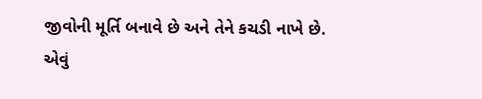જીવોની મૂર્તિ બનાવે છે અને તેને કચડી નાખે છે. એવું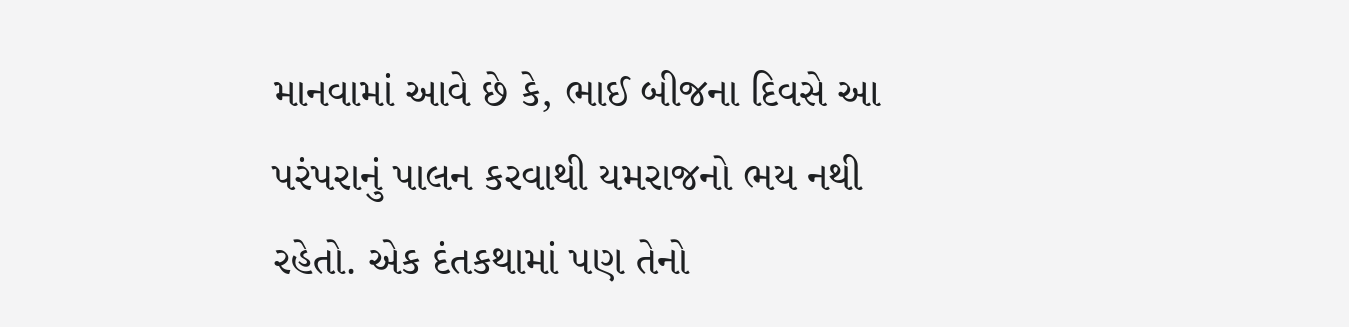માનવામાં આવે છે કે, ભાઈ બીજના દિવસે આ પરંપરાનું પાલન કરવાથી યમરાજનો ભય નથી રહેતો. એક દંતકથામાં પણ તેનો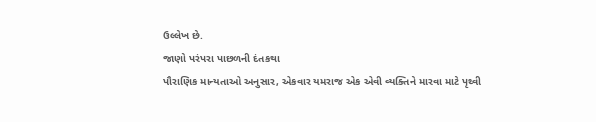ઉલ્લેખ છે.
જાણો પરંપરા પાછળની દંતકથા
પૌરાણિક માન્યતાઓ અનુસાર, એકવાર યમરાજ એક એવી વ્યક્તિને મારવા માટે પૃથ્વી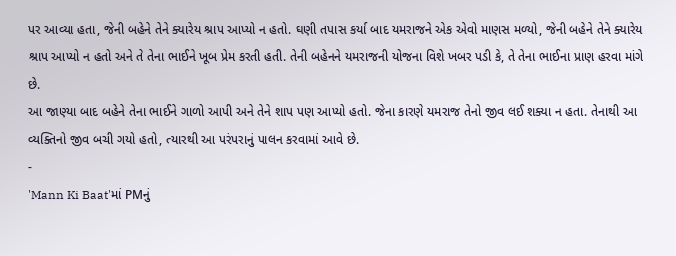પર આવ્યા હતા, જેની બહેને તેને ક્યારેય શ્રાપ આપ્યો ન હતો. ઘણી તપાસ કર્યા બાદ યમરાજને એક એવો માણસ મળ્યો, જેની બહેને તેને ક્યારેય શ્રાપ આપ્યો ન હતો અને તે તેના ભાઈને ખૂબ પ્રેમ કરતી હતી. તેની બહેનને યમરાજની યોજના વિશે ખબર પડી કે, તે તેના ભાઈના પ્રાણ હરવા માંગે છે.
આ જાણ્યા બાદ બહેને તેના ભાઈને ગાળો આપી અને તેને શાપ પણ આપ્યો હતો. જેના કારણે યમરાજ તેનો જીવ લઈ શક્યા ન હતા. તેનાથી આ વ્યક્તિનો જીવ બચી ગયો હતો, ત્યારથી આ પરંપરાનું પાલન કરવામાં આવે છે.
-
'Mann Ki Baat'માં PMનું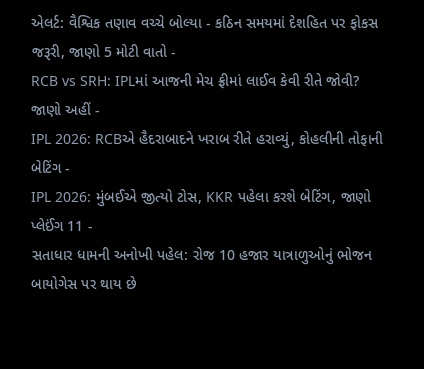એલર્ટ: વૈશ્વિક તણાવ વચ્ચે બોલ્યા - કઠિન સમયમાં દેશહિત પર ફોકસ જરૂરી, જાણો 5 મોટી વાતો -
RCB vs SRH: IPLમાં આજની મેચ ફ્રીમાં લાઈવ કેવી રીતે જોવી? જાણો અહીં -
IPL 2026: RCBએ હૈદરાબાદને ખરાબ રીતે હરાવ્યું, કોહલીની તોફાની બેટિંગ -
IPL 2026: મુંબઈએ જીત્યો ટોસ, KKR પહેલા કરશે બેટિંગ, જાણો પ્લેઈંગ 11 -
સતાધાર ધામની અનોખી પહેલ: રોજ 10 હજાર યાત્રાળુઓનું ભોજન બાયોગેસ પર થાય છે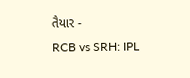તૈયાર -
RCB vs SRH: IPL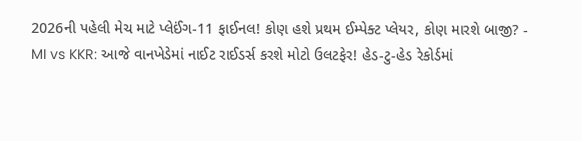2026ની પહેલી મેચ માટે પ્લેઈંગ-11 ફાઈનલ! કોણ હશે પ્રથમ ઈમ્પેક્ટ પ્લેયર, કોણ મારશે બાજી? -
MI vs KKR: આજે વાનખેડેમાં નાઈટ રાઈડર્સ કરશે મોટો ઉલટફેર! હેડ-ટુ-હેડ રેકોર્ડમાં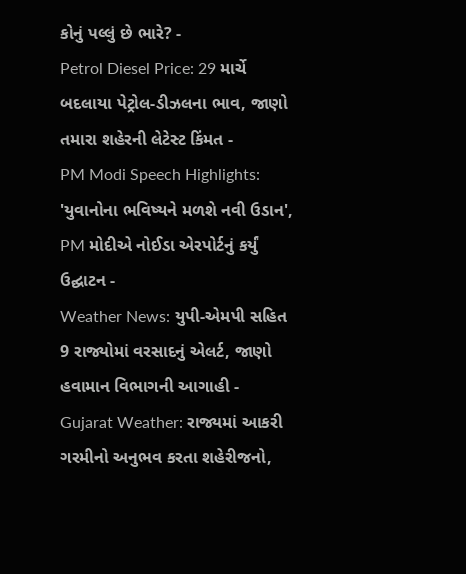કોનું પલ્લું છે ભારે? -
Petrol Diesel Price: 29 માર્ચે બદલાયા પેટ્રોલ-ડીઝલના ભાવ, જાણો તમારા શહેરની લેટેસ્ટ કિંમત -
PM Modi Speech Highlights: 'યુવાનોના ભવિષ્યને મળશે નવી ઉડાન', PM મોદીએ નોઈડા એરપોર્ટનું કર્યું ઉદ્ઘાટન -
Weather News: યુપી-એમપી સહિત 9 રાજ્યોમાં વરસાદનું એલર્ટ, જાણો હવામાન વિભાગની આગાહી -
Gujarat Weather: રાજ્યમાં આકરી ગરમીનો અનુભવ કરતા શહેરીજનો,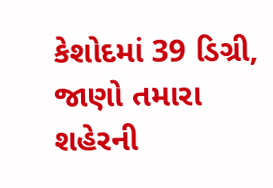કેશોદમાં 39 ડિગ્રી, જાણો તમારા શહેરની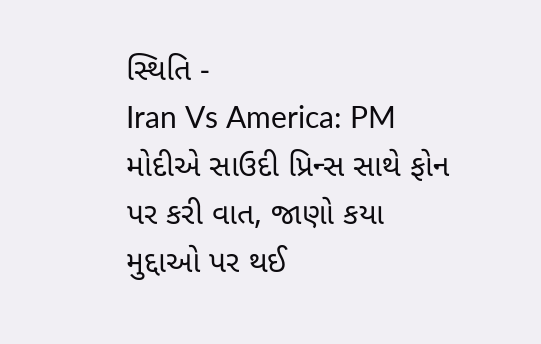સ્થિતિ -
Iran Vs America: PM મોદીએ સાઉદી પ્રિન્સ સાથે ફોન પર કરી વાત, જાણો કયા મુદ્દાઓ પર થઈ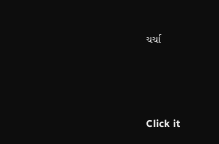ચર્ચા






Click it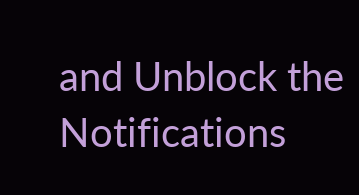and Unblock the Notifications